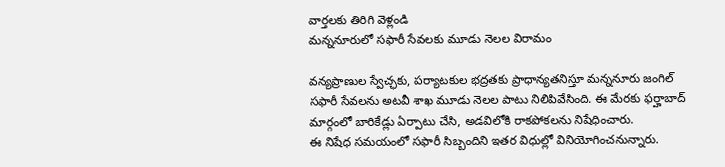వార్తలకు తిరిగి వెళ్లండి
మన్ననూరులో సఫారీ సేవలకు మూడు నెలల విరామం

వన్యప్రాణుల స్వేచ్ఛకు, పర్యాటకుల భద్రతకు ప్రాధాన్యతనిస్తూ మన్ననూరు జంగిల్ సఫారీ సేవలను అటవీ శాఖ మూడు నెలల పాటు నిలిపివేసింది. ఈ మేరకు ఫర్హాబాద్ మార్గంలో బారికేడ్లు ఏర్పాటు చేసి, అడవిలోకి రాకపోకలను నిషేధించారు.
ఈ నిషేధ సమయంలో సఫారీ సిబ్బందిని ఇతర విధుల్లో వినియోగించనున్నారు.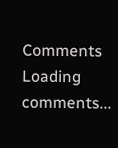Comments
Loading comments...